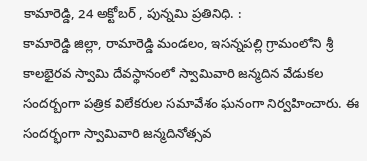కామారెడ్డి, 24 అక్టోబర్ , పున్నమి ప్రతినిధి. :
కామారెడ్డి జిల్లా, రామారెడ్డి మండలం, ఇసన్నపల్లి గ్రామంలోని శ్రీ కాలభైరవ స్వామి దేవస్థానంలో స్వామివారి జన్మదిన వేడుకల సందర్బంగా పత్రిక విలేకరుల సమావేశం ఘనంగా నిర్వహించారు. ఈ సందర్భంగా స్వామివారి జన్మదినోత్సవ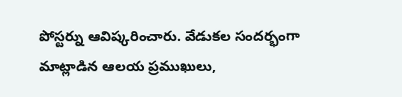పోస్టర్ను ఆవిష్కరించారు. వేడుకల సందర్భంగా మాట్లాడిన ఆలయ ప్రముఖులు,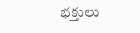భక్తులు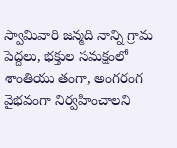స్వామివారి జన్మది నాన్ని గ్రామ పెద్దలు, భక్తుల సమక్షంలో శాంతియు తంగా, అంగరంగ వైభవంగా నిర్వహించాలని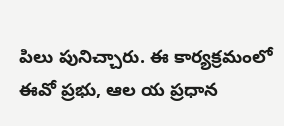పిలు పునిచ్చారు. ఈ కార్యక్రమంలో ఈవో ప్రభు, ఆల య ప్రధాన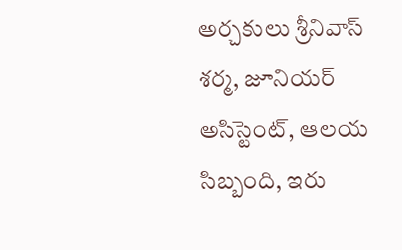అర్చకులు శ్రీనివాస్ శర్మ, జూనియర్ అసిస్టెంట్, ఆలయ సిబ్బంది, ఇరు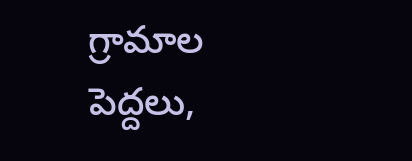గ్రామాల పెద్దలు,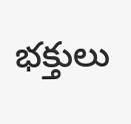భక్తులు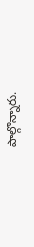పాల్గొన్నారు.